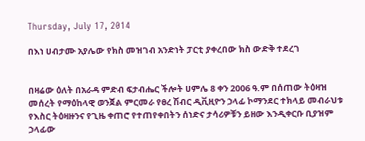Thursday, July 17, 2014

በእነ ሀብታሙ አያሌው የክስ መዝገብ አንድነት ፓርቲ ያቀረበው ክስ ውድቅ ተደረገ


በዛሬው ዕለት በአራዳ ምድብ ፍታብሔር ችሎት ሀምሌ 8 ቀን 2006 ዓ.ም በሰጠው ትዕዛዝ መሰረት የማዕከላዊ ወንጀል ምርመራ የፀረ ሽብር ዲቪዚዮን ኃላፊ ኮማንደር ተክላይ መብራህቱ የእስር ትዕዛዙንና የጊዜ ቀጠሮ የተጠየቀበትን ሰነድና ታሳሪዎቹን ይዘው እንዲቀርቡ ቢያዝም ኃላፊው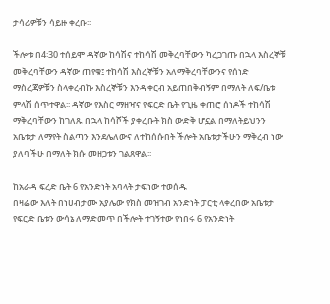ታሳሪዎቹን ሳይዙ ቀረቡ፡፡

ችሎቱ በ4፡30 ተሰይሞ ዳኛው ከሳሽና ተከሳሽ መቅረባቸውን ካረጋገጡ በኋላ እስረኞቹ መቅረባቸውን ዳኛው ጠየቁ፤ ተከሳሽ እስረኞቹን አለማቅረባቸውንና የሰነድ ማስረጃዎቹን ስላቀረብኩ እስረኞቹን እንዳቀርብ አይጠበቅብኝም በማለት ለፍ/ቤቱ ምላሽ ሰጥተዋል፡፡ ዳኛው የእስር ማዘዣና የፍርድ ቤት የጊዜ ቀጠሮ ሰነዶች ተከሳሽ ማቅረባቸውን ከገለጹ በኋላ ከሳሾች ያቀረቡት ክስ ውድቅ ሆኗል በማለትይህንን አቤቱታ ለማየት ስልጣን እንደሌለውና ለተከሰሱበት ችሎት አቤቱታችሁን ማቅረብ ነው ያለባችሁ በማለት ክሱ መዘጋቱን ገልጸዋል፡፡

ከአራዳ ፍረድ ቤት 6 የአንድነት አባላት ታፍነው ተወሰዱ
በዛሬው እለት በነሀብታሙ አያሌው የክስ መዝገብ አንድነት ፓርቲ ላቀረበው አቤቱታ የፍርድ ቤቱን ውሳኔ ለማድመጥ በችሎት ተገኝተው የነበሩ 6 የአንድነት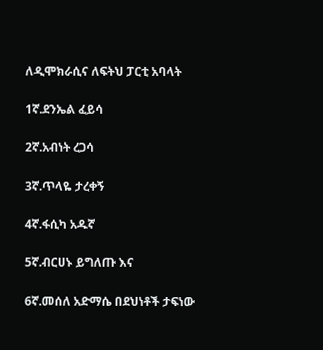ለዲሞክራሲና ለፍትህ ፓርቲ አባላት

1ኛ.ደንኤል ፈይሳ

2ኛ.አብነት ረጋሳ

3ኛ.ጥላዬ ታረቀኝ

4ኛ.ፋሲካ አዱኛ

5ኛ.ብርሀኑ ይግለጡ እና

6ኛ.መሰለ አድማሴ በደህነቶች ታፍነው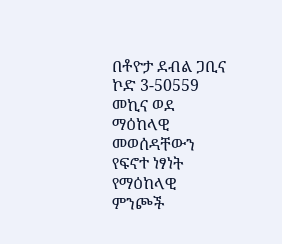በቶዮታ ደብል ጋቢና ኮድ 3-50559 መኪና ወደ ማዕከላዊ መወሰዳቸውን
የፍኖተ ነፃነት የማዕከላዊ ምንጮች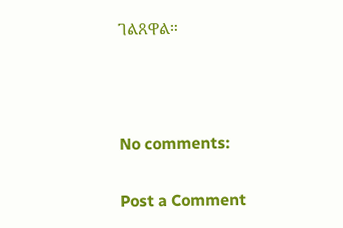ገልጸዋል።



No comments:

Post a Comment